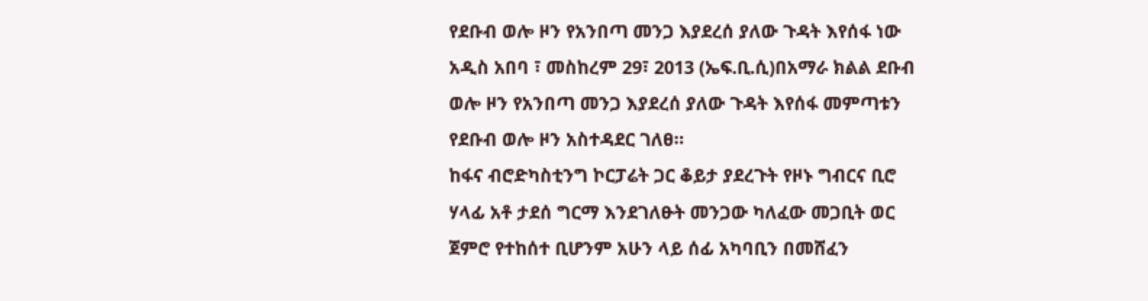የደቡብ ወሎ ዞን የአንበጣ መንጋ እያደረሰ ያለው ጉዳት እየሰፋ ነው
አዲስ አበባ ፣ መስከረም 29፣ 2013 (ኤፍ.ቢ.ሲ)በአማራ ክልል ደቡብ ወሎ ዞን የአንበጣ መንጋ እያደረሰ ያለው ጉዳት እየሰፋ መምጣቱን የደቡብ ወሎ ዞን አስተዳደር ገለፀ።
ከፋና ብሮድካስቲንግ ኮርፓሬት ጋር ቆይታ ያደረጉት የዞኑ ግብርና ቢሮ ሃላፊ አቶ ታደሰ ግርማ እንደገለፁት መንጋው ካለፈው መጋቢት ወር ጀምሮ የተከሰተ ቢሆንም አሁን ላይ ሰፊ አካባቢን በመሸፈን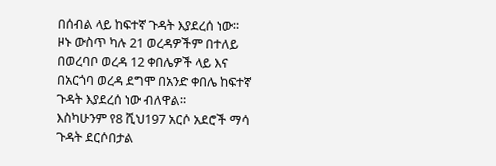በሰብል ላይ ከፍተኛ ጉዳት እያደረሰ ነው።
ዞኑ ውስጥ ካሉ 21 ወረዳዎችም በተለይ በወረባቦ ወረዳ 12 ቀበሌዎች ላይ እና በአርጎባ ወረዳ ደግሞ በአንድ ቀበሌ ከፍተኛ ጉዳት እያደረሰ ነው ብለዋል።
እስካሁንም የ8 ሺህ197 አርሶ አደሮች ማሳ ጉዳት ደርሶበታል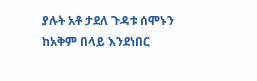ያሉት አቶ ታደለ ጉዳቱ ሰሞኑን ከአቅም በላይ እንደነበር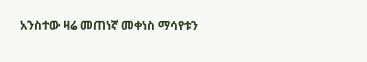አንስተው ዛሬ መጠነኛ መቀነስ ማሳየቱን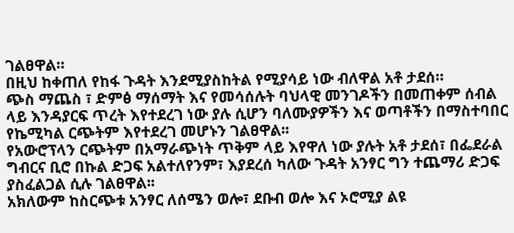ገልፀዋል።
በዚህ ከቀጠለ የከፋ ጉዳት እንደሚያስከትል የሚያሳይ ነው ብለዋል አቶ ታደሰ።
ጭስ ማጨስ ፣ ድምፅ ማሰማት እና የመሳሰሉት ባህላዊ መንገዶችን በመጠቀም ሰብል ላይ እንዳያርፍ ጥረት እየተደረገ ነው ያሉ ሲሆን ባለሙያዎችን እና ወጣቶችን በማስተባበር የኬሚካል ርጭትም እየተደረገ መሆኑን ገልፀዋል፡፡
የአውሮፕላን ርጭትም በአማራጭነት ጥቅም ላይ እየዋለ ነው ያሉት አቶ ታደሰ፣ በፌደራል ግብርና ቢሮ በኩል ድጋፍ አልተለየንም፣ እያደረሰ ካለው ጉዳት አንፃር ግን ተጨማሪ ድጋፍ ያስፈልጋል ሲሉ ገልፀዋል፡፡
አክለውም ከስርጭቱ አንፃር ለሰሜን ወሎ፣ ደቡብ ወሎ እና ኦሮሚያ ልዩ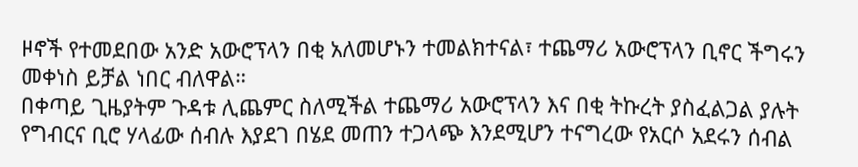ዞኖች የተመደበው አንድ አውሮፕላን በቂ አለመሆኑን ተመልክተናል፣ ተጨማሪ አውሮፕላን ቢኖር ችግሩን መቀነስ ይቻል ነበር ብለዋል።
በቀጣይ ጊዜያትም ጉዳቱ ሊጨምር ስለሚችል ተጨማሪ አውሮፕላን እና በቂ ትኩረት ያስፈልጋል ያሉት የግብርና ቢሮ ሃላፊው ሰብሉ እያደገ በሄደ መጠን ተጋላጭ እንደሚሆን ተናግረው የአርሶ አደሩን ሰብል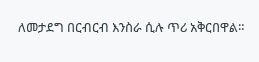ለመታደግ በርብርብ እንስራ ሲሉ ጥሪ አቅርበዋል።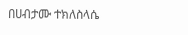በሀብታሙ ተክለስላሴ